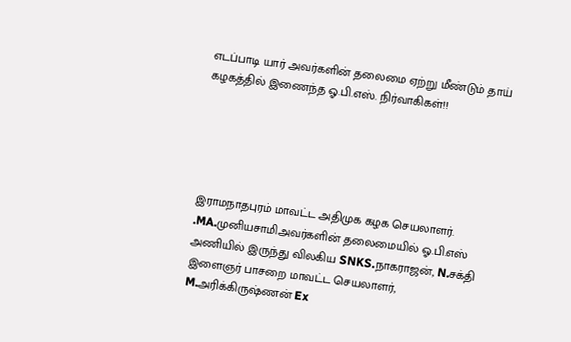எடப்பாடி யார் அவர்களின் தலைமை ஏற்று மீண்டும் தாய் கழகத்தில் இணைந்த ஓ.பி.எஸ். நிர்வாகிகள்!!





இராமநாதபுரம் மாவட்ட அதிமுக கழக செயலாளர். .MA.முனியசாமிஅவர்களின் தலைமையில் ஓ.பி.எஸ் அணியில் இருந்து விலகிய SNKS.நாகராஜன், N.சக்தி இளைஞர் பாசறை மாவட்ட செயலாளர், M.அரிக்கிருஷ்ணன் Ex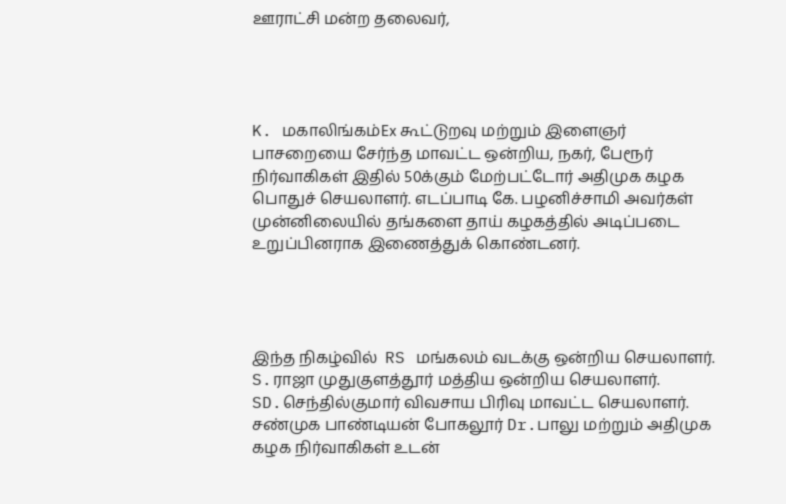ஊராட்சி மன்ற தலைவர்,




K. மகாலிங்கம்Ex கூட்டுறவு மற்றும் இளைஞர் பாசறையை சேர்ந்த மாவட்ட ஒன்றிய, நகர், பேரூர்  நிர்வாகிகள் இதில் 50க்கும் மேற்பட்டோர் அதிமுக கழக பொதுச் செயலாளர். எடப்பாடி கே. பழனிச்சாமி அவர்கள்  முன்னிலையில் தங்களை தாய் கழகத்தில் அடிப்படை உறுப்பினராக இணைத்துக் கொண்டனர்.




இந்த நிகழ்வில்  RS மங்கலம் வடக்கு ஒன்றிய செயலாளர். S.ராஜா முதுகுளத்தூர் மத்திய ஒன்றிய செயலாளர். SD.செந்தில்குமார் விவசாய பிரிவு மாவட்ட செயலாளர். சண்முக பாண்டியன் போகலூர் Dr.பாலு மற்றும் அதிமுக கழக நிர்வாகிகள் உடன்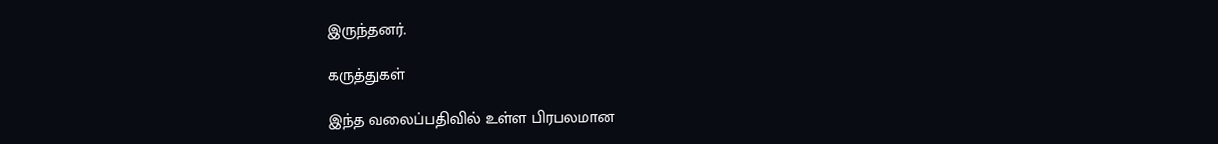இருந்தனர்.

கருத்துகள்

இந்த வலைப்பதிவில் உள்ள பிரபலமான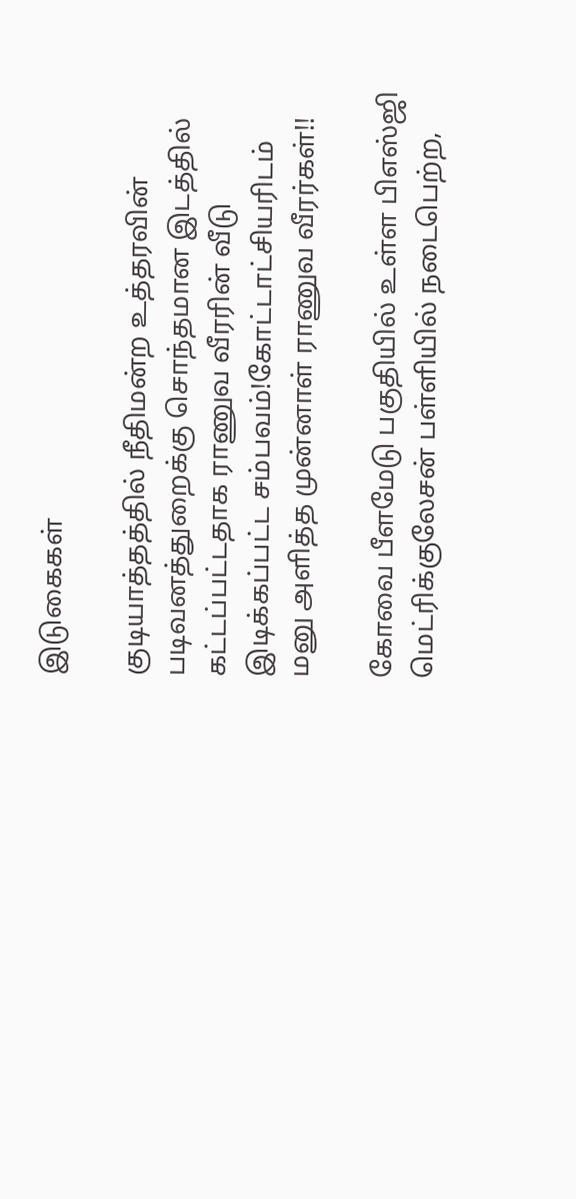இடுகைகள்

குடியாத்தத்தில் நீதிமன்ற உத்தரவின் படிவனத்துறைக்கு சொந்தமான இடத்தில் கட்டப்பட்டதாக ராணுவ வீரரின் வீடு இடிக்கப்பட்ட சம்பவம்!கோட்டாட்சியரிடம் மனு அளித்த முன்னாள் ராணுவ வீரர்கள்!!

கோவை பீளமேடு பகுதியில் உள்ள பிஎஸ்ஜி மெட்ரிக்குலேசன் பள்ளியில் நடைபெற்ற,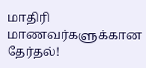மாதிரி மாணவர்களுக்கான தேர்தல்!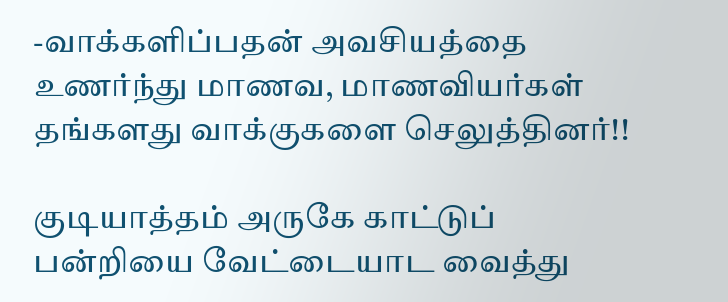-வாக்களிப்பதன் அவசியத்தை உணர்ந்து மாணவ, மாணவியர்கள் தங்களது வாக்குகளை செலுத்தினர்!!

குடியாத்தம் அருகே காட்டுப் பன்றியை வேட்டையாட வைத்து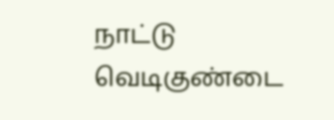நாட்டு வெடிகுண்டை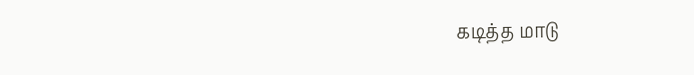கடித்த மாடு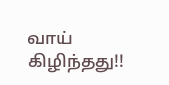வாய் கிழிந்தது!!